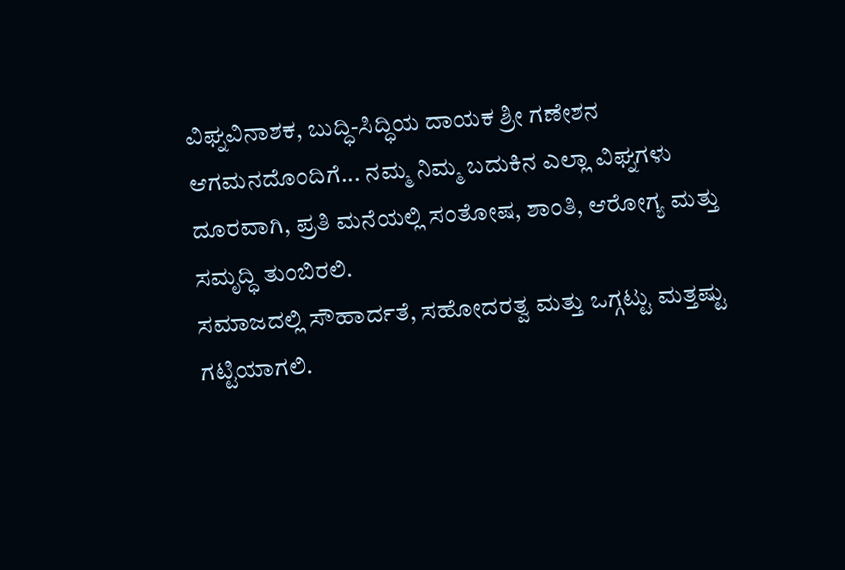ವಿಘ್ನವಿನಾಶಕ, ಬುದ್ಧಿ-ಸಿದ್ಧಿಯ ದಾಯಕ ಶ್ರೀ ಗಣೇಶನ ಆಗಮನದೊಂದಿಗೆ... ನಮ್ಮ ನಿಮ್ಮ ಬದುಕಿನ ಎಲ್ಲಾ ವಿಘ್ನಗಳು ದೂರವಾಗಿ, ಪ್ರತಿ ಮನೆಯಲ್ಲಿ ಸಂತೋಷ, ಶಾಂತಿ, ಆರೋಗ್ಯ ಮತ್ತು ಸಮೃದ್ಧಿ ತುಂಬಿರಲಿ.
ಸಮಾಜದಲ್ಲಿ ಸೌಹಾರ್ದತೆ, ಸಹೋದರತ್ವ ಮತ್ತು ಒಗ್ಗಟ್ಟು ಮತ್ತಷ್ಟು ಗಟ್ಟಿಯಾಗಲಿ.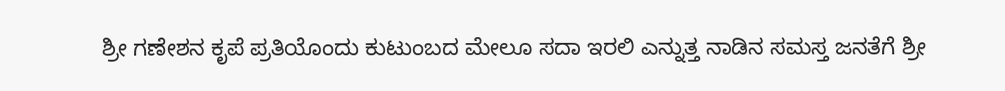ಶ್ರೀ ಗಣೇಶನ ಕೃಪೆ ಪ್ರತಿಯೊಂದು ಕುಟುಂಬದ ಮೇಲೂ ಸದಾ ಇರಲಿ ಎನ್ನುತ್ತ ನಾಡಿನ ಸಮಸ್ತ ಜನತೆಗೆ ಶ್ರೀ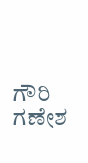ಗೌರಿ ಗಣೇಶ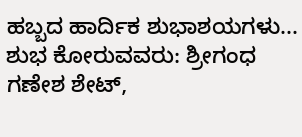ಹಬ್ಬದ ಹಾರ್ದಿಕ ಶುಭಾಶಯಗಳು...
ಶುಭ ಕೋರುವವರು: ಶ್ರೀಗಂಧ ಗಣೇಶ ಶೇಟ್,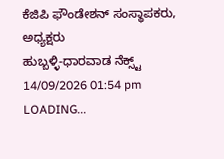ಕೆಜಿಪಿ ಫೌಂಡೇಶನ್ ಸಂಸ್ಥಾಪಕರು, ಅಧ್ಯಕ್ಷರು
ಹುಬ್ಬಳ್ಳಿ-ಧಾರವಾಡ ನೆಕ್ಸ್ಟ್
14/09/2026 01:54 pm
LOADING...